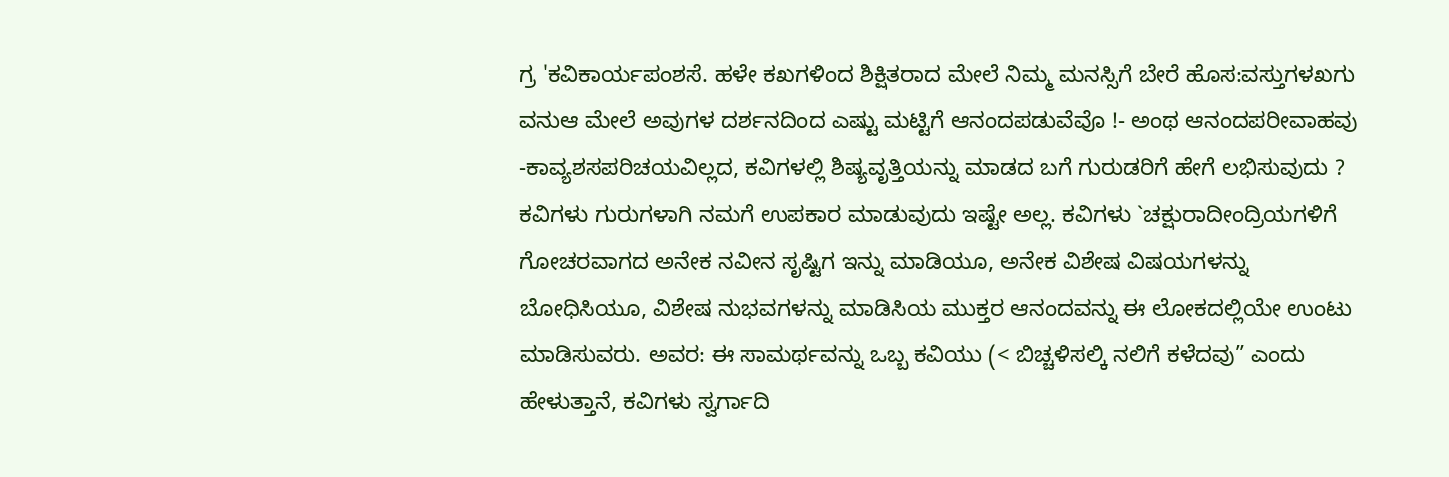ಗ್ರ 'ಕವಿಕಾರ್ಯಪಂಶಸೆ. ಹಳೇ ಕಖಗಳಿಂದ ಶಿಕ್ಷಿತರಾದ ಮೇಲೆ ನಿಮ್ಮ ಮನಸ್ಸಿಗೆ ಬೇರೆ ಹೊಸ:ವಸ್ತುಗಳಖಗು ವನುಆ ಮೇಲೆ ಅವುಗಳ ದರ್ಶನದಿಂದ ಎಷ್ಟು ಮಟ್ಟಿಗೆ ಆನಂದಪಡುವೆವೊ !- ಅಂಥ ಆನಂದಪರೀವಾಹವು -ಕಾವ್ಯಶಸಪರಿಚಯವಿಲ್ಲದ, ಕವಿಗಳಲ್ಲಿ ಶಿಷ್ಯವೃತ್ತಿಯನ್ನು ಮಾಡದ ಬಗೆ ಗುರುಡರಿಗೆ ಹೇಗೆ ಲಭಿಸುವುದು ? ಕವಿಗಳು ಗುರುಗಳಾಗಿ ನಮಗೆ ಉಪಕಾರ ಮಾಡುವುದು ಇಷ್ಟೇ ಅಲ್ಲ. ಕವಿಗಳು `ಚಕ್ಷುರಾದೀಂದ್ರಿಯಗಳಿಗೆ ಗೋಚರವಾಗದ ಅನೇಕ ನವೀನ ಸೃಷ್ಟಿಗ ಇನ್ನು ಮಾಡಿಯೂ, ಅನೇಕ ವಿಶೇಷ ವಿಷಯಗಳನ್ನು ಬೋಧಿಸಿಯೂ, ವಿಶೇಷ ನುಭವಗಳನ್ನು ಮಾಡಿಸಿಯ ಮುಕ್ತರ ಆನಂದವನ್ನು ಈ ಲೋಕದಲ್ಲಿಯೇ ಉಂಟು ಮಾಡಿಸುವರು. ಅವರ: ಈ ಸಾಮರ್ಥವನ್ನು ಒಬ್ಬ ಕವಿಯು (< ಬಿಚ್ಚಳಿಸಲ್ಕಿ ನಲಿಗೆ ಕಳೆದವು” ಎಂದು ಹೇಳುತ್ತಾನೆ, ಕವಿಗಳು ಸ್ವರ್ಗಾದಿ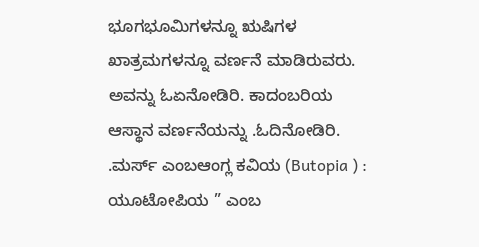ಭೂಗಭೂಮಿಗಳನ್ನೂ ಋಷಿಗಳ ಖಾತ್ರಮಗಳನ್ನೂ ವರ್ಣನೆ ಮಾಡಿರುವರು. ಅವನ್ನು ಓಏನೋಡಿರಿ. ಕಾದಂಬರಿಯ ಆಸ್ಥಾನ ವರ್ಣನೆಯನ್ನು .ಓದಿನೋಡಿರಿ. .ಮರ್ಸ್ ಎಂಬಆಂಗ್ಲ ಕವಿಯ (Butopia ) : ಯೂಟೋಪಿಯ ” ಎಂಬ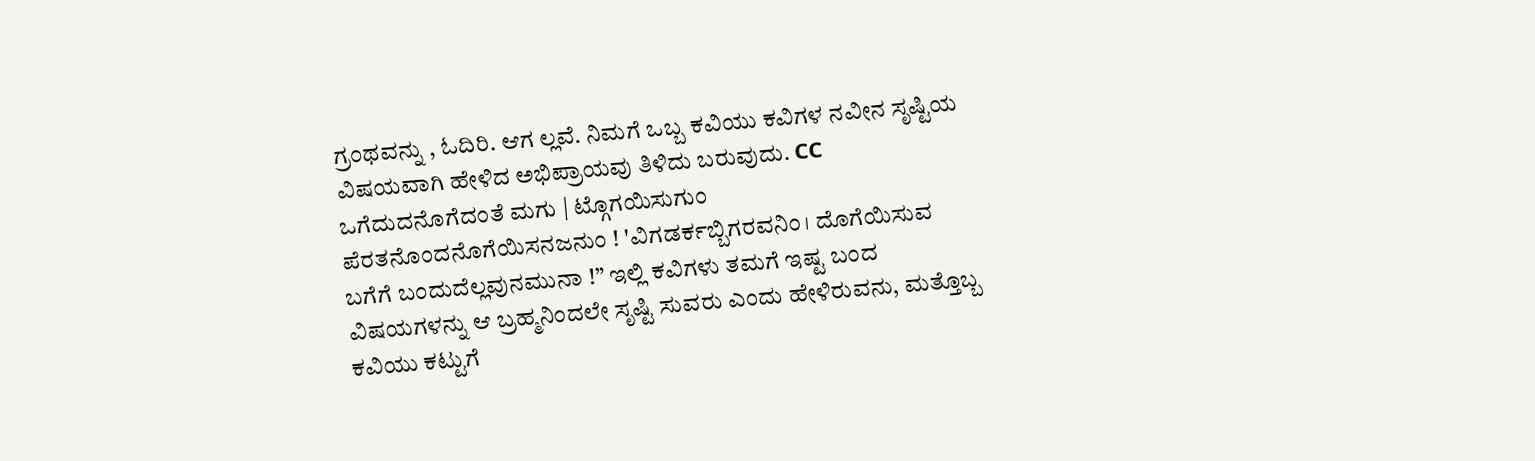ಗ್ರಂಥವನ್ನು , ಓದಿರಿ. ಆಗ ಲ್ಲವೆ. ನಿಮಗೆ ಒಬ್ಬ ಕವಿಯು ಕವಿಗಳ ನವೀನ ಸೃಷ್ಟಿಯ ವಿಷಯವಾಗಿ ಹೇಳಿದ ಅಭಿಪ್ರಾಯವು ತಿಳಿದು ಬರುವುದು. CC ಒಗೆದುದನೊಗೆದಂತೆ ಮಗು | ಟ್ಗೊಗಯಿಸುಗುಂ ಪೆರತನೊಂದನೊಗೆಯಿಸನಜನುಂ ! 'ವಿಗಡರ್ಕಬ್ಬಿಗರವನಿಂ। ದೊಗೆಯಿಸುವ ಬಗೆಗೆ ಬಂದುದೆಲ್ಲವುನಮುನಾ !” ಇಲ್ಲಿ ಕವಿಗಳು ತಮಗೆ ಇಷ್ಟ ಬಂದ ವಿಷಯಗಳನ್ನು ಆ ಬ್ರಹ್ಮನಿಂದಲೇ ಸೃಷ್ಟಿ ಸುವರು ಎಂದು ಹೇಳಿರುವನು, ಮತ್ತೊಬ್ಬ ಕವಿಯು ಕಟ್ಟುಗೆ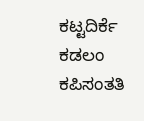ಕಟ್ಟದಿರ್ಕೆ ಕಡಲಂ ಕಪಿಸಂತತಿ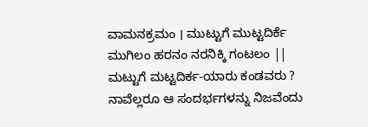ವಾಮನಕ್ರಮಂ । ಮುಟ್ಟುಗೆ ಮುಟ್ಟದಿರ್ಕೆ ಮುಗಿಲಂ ಹರನಂ ನರನಿಕ್ಕಿ ಗಂಟಲಂ || ಮಟ್ಟುಗೆ ಮಟ್ಟದಿರ್ಕ-ಯಾರು ಕಂಡವರು ? ನಾವೆಲ್ಲರೂ ಆ ಸಂದರ್ಭಗಳನ್ನು ನಿಜವೆಂದು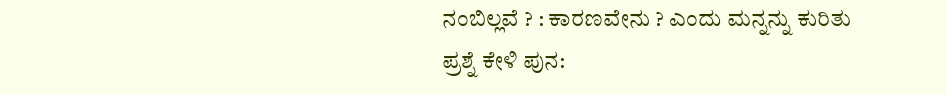ನಂಬಿಲ್ಲವೆ ? : ಕಾರಣವೇನು ? ಎಂದು ಮನ್ನನ್ನು ಕುರಿತು ಪ್ರಶ್ನೆ ಕೇಳಿ ಪುನ: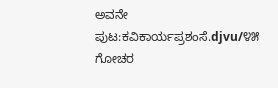ಅವನೇ
ಪುಟ:ಕವಿಕಾರ್ಯಪ್ರಶಂಸೆ.djvu/೪೫
ಗೋಚರ